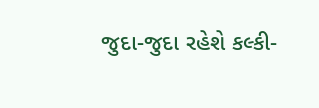જુદા-જુદા રહેશે કલ્કી-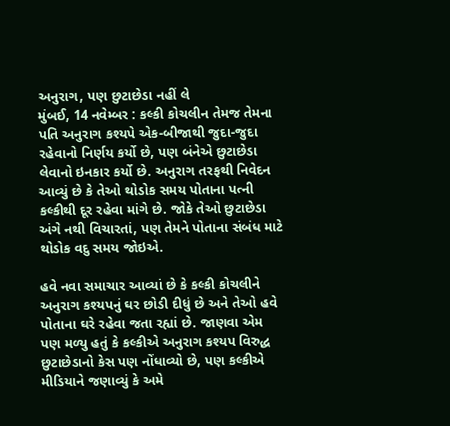અનુરાગ, પણ છુટાછેડા નહીં લે
મુંબઈ, 14 નવેમ્બર : કલ્કી કોચલીન તેમજ તેમના પતિ અનુરાગ કશ્યપે એક-બીજાથી જુદા-જુદા રહેવાનો નિર્ણય કર્યો છે, પણ બંનેએ છુટાછેડા લેવાનો ઇનકાર કર્યો છે. અનુરાગ તરફથી નિવેદન આવ્યું છે કે તેઓ થોડોક સમય પોતાના પત્ની કલ્કીથી દૂર રહેવા માંગે છે. જોકે તેઓ છુટાછેડા અંગે નથી વિચારતાં, પણ તેમને પોતાના સંબંધ માટે થોડોક વદુ સમય જોઇએ.

હવે નવા સમાચાર આવ્યાં છે કે કલ્કી કોચલીને અનુરાગ કશ્યપનું ઘર છોડી દીધું છે અને તેઓ હવે પોતાના ઘરે રહેવા જતા રહ્યાં છે. જાણવા એમ પણ મળ્યુ હતું કે કલ્કીએ અનુરાગ કશ્યપ વિરુદ્ધ છુટાછેડાનો કેસ પણ નોંધાવ્યો છે, પણ કલ્કીએ મીડિયાને જણાવ્યું કે અમે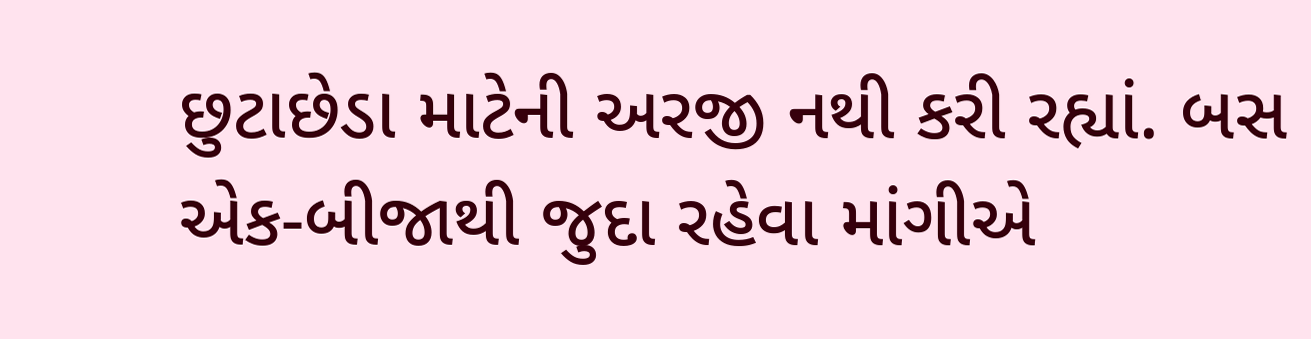છુટાછેડા માટેની અરજી નથી કરી રહ્યાં. બસ એક-બીજાથી જુદા રહેવા માંગીએ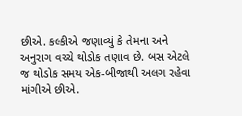છીએ. કલ્કીએ જણાવ્યું કે તેમના અને અનુરાગ વચ્ચે થોડોક તણાવ છે. બસ એટલે જ થોડોક સમય એક-બીજાથી અલગ રહેવા માંગીએ છીએ.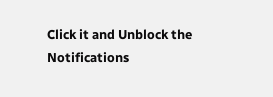Click it and Unblock the Notifications